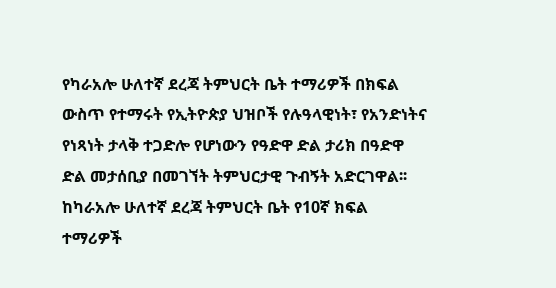የካራአሎ ሁለተኛ ደረጃ ትምህርት ቤት ተማሪዎች በክፍል ውስጥ የተማሩት የኢትዮጵያ ህዝቦች የሉዓላዊነት፣ የአንድነትና የነጻነት ታላቅ ተጋድሎ የሆነውን የዓድዋ ድል ታሪክ በዓድዋ ድል መታሰቢያ በመገኘት ትምህርታዊ ጉብኝት አድርገዋል፡፡
ከካራአሎ ሁለተኛ ደረጃ ትምህርት ቤት የ10ኛ ክፍል ተማሪዎች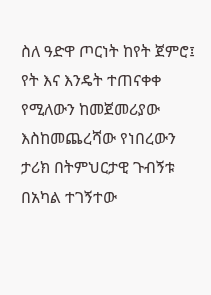ስለ ዓድዋ ጦርነት ከየት ጀምሮ፤ የት እና እንዴት ተጠናቀቀ የሚለውን ከመጀመሪያው እስከመጨረሻው የነበረውን ታሪክ በትምህርታዊ ጉብኝቱ በአካል ተገኝተው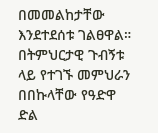በመመልከታቸው እንደተደሰቱ ገልፀዋል።
በትምህርታዊ ጉብኝቱ ላይ የተገኙ መምህራን በበኩላቸው የዓድዋ ድል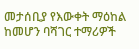መታሰቢያ የእውቀት ማዕከል ከመሆን ባሻገር ተማሪዎች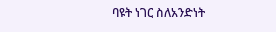ባዩት ነገር ስለአንድነት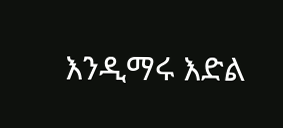እንዲማሩ እድል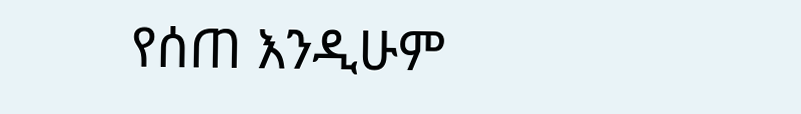የሰጠ እንዲሁም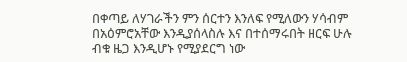በቀጣይ ለሃገራችን ምን ሰርተን እንለፍ የሚለውን ሃሳብም በአዕምሮአቸው እንዲያሰላስሉ እና በተሰማሩበት ዘርፍ ሁሉ ብቁ ዜጋ እንዲሆኑ የሚያደርግ ነው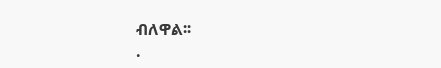ብለዋል፡፡
.